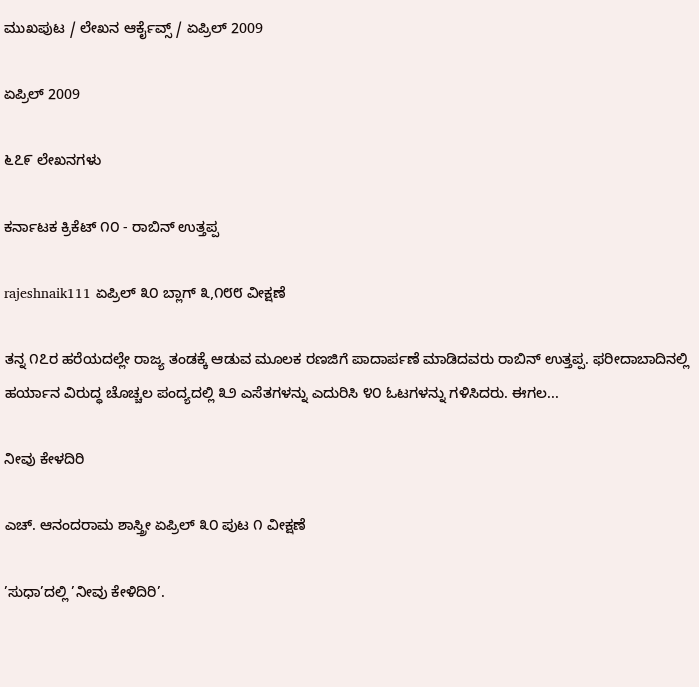ಮುಖಪುಟ / ಲೇಖನ ಆರ್ಕೈವ್ಸ್ / ಏಪ್ರಿಲ್ 2009

ಏಪ್ರಿಲ್ 2009

೬೭೯ ಲೇಖನಗಳು

ಕರ್ನಾಟಕ ಕ್ರಿಕೆಟ್ ೧೦ - ರಾಬಿನ್ ಉತ್ತಪ್ಪ

rajeshnaik111 ಏಪ್ರಿಲ್ ೩೦ ಬ್ಲಾಗ್ ೩,೧೮೮ ವೀಕ್ಷಣೆ

ತನ್ನ ೧೭ರ ಹರೆಯದಲ್ಲೇ ರಾಜ್ಯ ತಂಡಕ್ಕೆ ಆಡುವ ಮೂಲಕ ರಣಜಿಗೆ ಪಾದಾರ್ಪಣೆ ಮಾಡಿದವರು ರಾಬಿನ್ ಉತ್ತಪ್ಪ. ಫರೀದಾಬಾದಿನಲ್ಲಿ ಹರ್ಯಾನ ವಿರುದ್ಧ ಚೊಚ್ಚಲ ಪಂದ್ಯದಲ್ಲಿ ೩೨ ಎಸೆತಗಳನ್ನು ಎದುರಿಸಿ ೪೦ ಓಟಗಳನ್ನು ಗಳಿಸಿದರು. ಈಗಲ...

ನೀವು ಕೇಳದಿರಿ

ಎಚ್. ಆನಂದರಾಮ ಶಾಸ್ತ್ರೀ ಏಪ್ರಿಲ್ ೩೦ ಪುಟ ೧ ವೀಕ್ಷಣೆ

’ಸುಧಾ’ದಲ್ಲಿ ’ನೀವು ಕೇಳಿದಿರಿ’.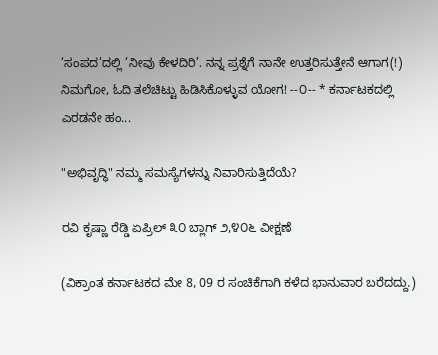’ಸಂಪದ’ದಲ್ಲಿ ’ನೀವು ಕೇಳದಿರಿ’. ನನ್ನ ಪ್ರಶ್ನೆಗೆ ನಾನೇ ಉತ್ತರಿಸುತ್ತೇನೆ ಆಗಾಗ(!) ನಿಮಗೋ, ಓದಿ ತಲೆಚಿಟ್ಟು ಹಿಡಿಸಿಕೊಳ್ಳುವ ಯೋಗ! --೦-- * ಕರ್ನಾಟಕದಲ್ಲಿ ಎರಡನೇ ಹಂ...

"ಅಭಿವೃದ್ಧಿ" ನಮ್ಮ ಸಮಸ್ಯೆಗಳನ್ನು ನಿವಾರಿಸುತ್ತಿದೆಯೆ?

ರವಿ ಕೃಷ್ಣಾ ರೆಡ್ಡಿ ಏಪ್ರಿಲ್ ೩೦ ಬ್ಲಾಗ್ ೨,೪೦೬ ವೀಕ್ಷಣೆ

(ವಿಕ್ರಾಂತ ಕರ್ನಾಟಕದ ಮೇ 8, 09 ರ ಸಂಚಿಕೆಗಾಗಿ ಕಳೆದ ಭಾನುವಾರ ಬರೆದದ್ದು.)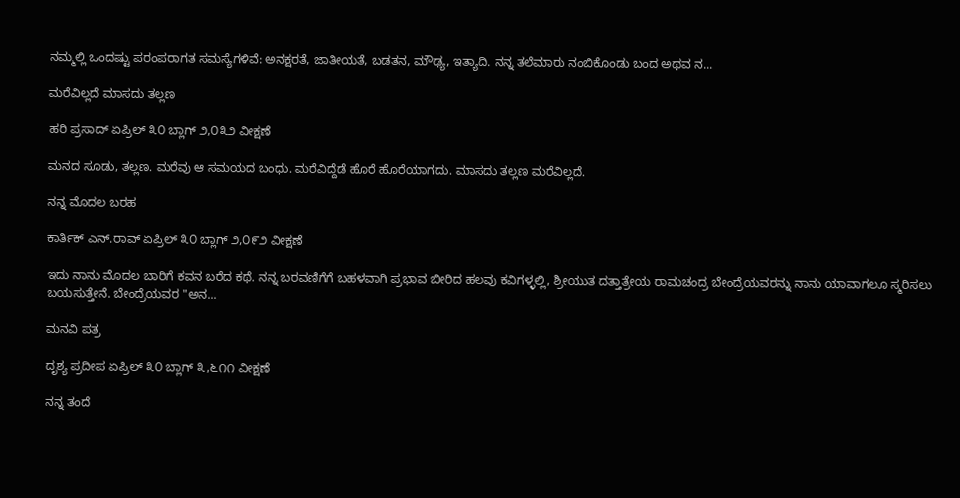ನಮ್ಮಲ್ಲಿ ಒಂದಷ್ಟು ಪರಂಪರಾಗತ ಸಮಸ್ಯೆಗಳಿವೆ: ಅನಕ್ಷರತೆ, ಜಾತೀಯತೆ, ಬಡತನ, ಮೌಢ್ಯ, ಇತ್ಯಾದಿ. ನನ್ನ ತಲೆಮಾರು ನಂಬಿಕೊಂಡು ಬಂದ ಅಥವ ನ...

ಮರೆವಿಲ್ಲದೆ ಮಾಸದು ತಲ್ಲಣ

ಹರಿ ಪ್ರಸಾದ್ ಏಪ್ರಿಲ್ ೩೦ ಬ್ಲಾಗ್ ೨,೦೩೨ ವೀಕ್ಷಣೆ

ಮನದ ಸೂಡು, ತಲ್ಲಣ. ಮರೆವು ಆ ಸಮಯದ ಬಂಧು. ಮರೆವಿದ್ದೆಡೆ ಹೊರೆ ಹೊರೆಯಾಗದು. ಮಾಸದು ತಲ್ಲಣ ಮರೆವಿಲ್ಲದೆ.

ನನ್ನ ಮೊದಲ ಬರಹ

ಕಾರ್ತಿಕ್ ಎನ್.ರಾವ್ ಏಪ್ರಿಲ್ ೩೦ ಬ್ಲಾಗ್ ೨,೦೯೨ ವೀಕ್ಷಣೆ

ಇದು ನಾನು ಮೊದಲ ಬಾರಿಗೆ ಕವನ ಬರೆದ ಕಥೆ. ನನ್ನ ಬರವಣಿಗೆಗೆ ಬಹಳವಾಗಿ ಪ್ರಭಾವ ಬೀರಿದ ಹಲವು ಕವಿಗಳ್ಳಲ್ಲಿ, ಶ್ರೀಯುತ ದತ್ತಾತ್ರೇಯ ರಾಮಚಂದ್ರ ಬೇಂದ್ರೆಯವರನ್ನು ನಾನು ಯಾವಾಗಲೂ ಸ್ಮರಿಸಲು ಬಯಸುತ್ತೇನೆ. ಬೇಂದ್ರೆಯವರ "ಅನ...

ಮನವಿ ಪತ್ರ

ದೃಶ್ಯ ಪ್ರದೀಪ ಏಪ್ರಿಲ್ ೩೦ ಬ್ಲಾಗ್ ೩,೬೧೧ ವೀಕ್ಷಣೆ

ನನ್ನ ತಂದೆ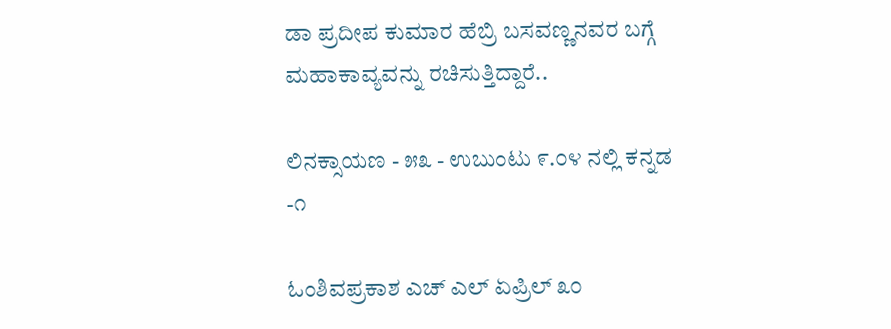ಡಾ ಪ್ರದೀಪ ಕುಮಾರ ಹೆಬ್ರಿ ಬಸವಣ್ಣನವರ ಬಗ್ಗೆ ಮಹಾಕಾವ್ಯವನ್ನು ರಚಿಸುತ್ತಿದ್ದಾರೆ..

ಲಿನಕ್ಸಾಯಣ - ೫೩ - ಉಬುಂಟು ೯.೦೪ ನಲ್ಲಿ ಕನ್ನಡ -೧

ಓಂಶಿವಪ್ರಕಾಶ ಎಚ್ ಎಲ್ ಏಪ್ರಿಲ್ ೩೦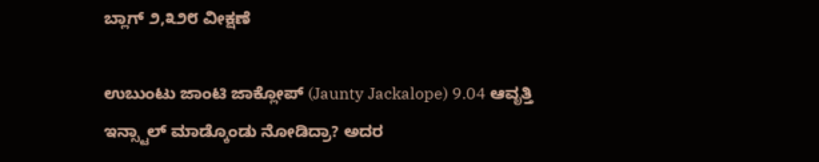ಬ್ಲಾಗ್ ೨,೩೨೮ ವೀಕ್ಷಣೆ

ಉಬುಂಟು ಜಾಂಟಿ ಜಾಕ್ಲೋಪ್ (Jaunty Jackalope) 9.04 ಆವೃತ್ತಿ ಇನ್ಸ್ಟಾಲ್ ಮಾಡ್ಕೊಂಡು ನೋಡಿದ್ರಾ? ಅದರ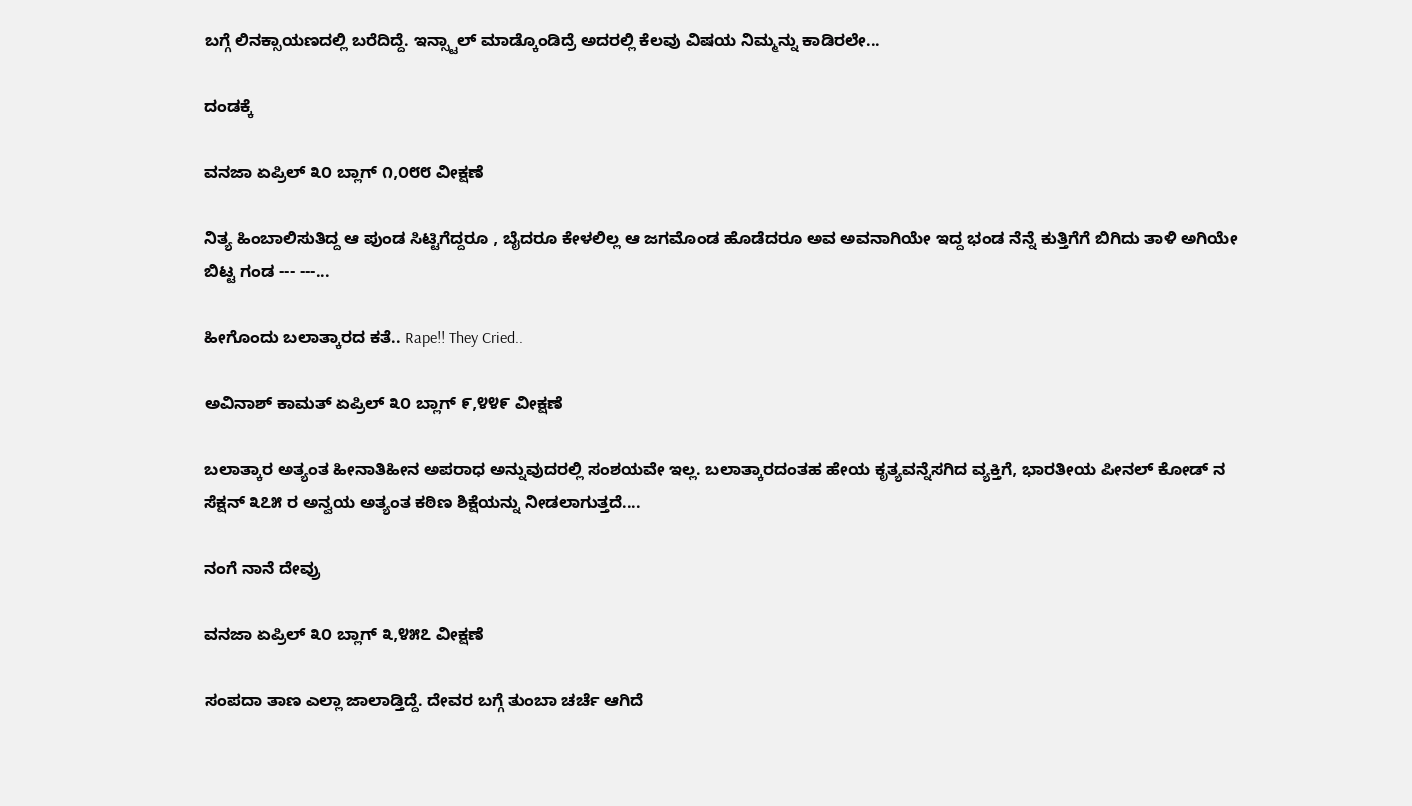ಬಗ್ಗೆ ಲಿನಕ್ಸಾಯಣದಲ್ಲಿ ಬರೆದಿದ್ದೆ. ಇನ್ಸ್ಟಾಲ್ ಮಾಡ್ಕೊಂಡಿದ್ರೆ ಅದರಲ್ಲಿ ಕೆಲವು ವಿಷಯ ನಿಮ್ಮನ್ನು ಕಾಡಿರಲೇ...

ದಂಡಕ್ಕೆ

ವನಜಾ ಏಪ್ರಿಲ್ ೩೦ ಬ್ಲಾಗ್ ೧,೦೮೮ ವೀಕ್ಷಣೆ

ನಿತ್ಯ ಹಿಂಬಾಲಿಸುತಿದ್ದ ಆ ಪುಂಡ ಸಿಟ್ಟಿಗೆದ್ದರೂ , ಬೈದರೂ ಕೇಳಲಿಲ್ಲ ಆ ಜಗಮೊಂಡ ಹೊಡೆದರೂ ಅವ ಅವನಾಗಿಯೇ ಇದ್ದ ಭಂಡ ನೆನ್ನೆ ಕುತ್ತಿಗೆಗೆ ಬಿಗಿದು ತಾಳಿ ಅಗಿಯೇ ಬಿಟ್ಟ ಗಂಡ --- ---...

ಹೀಗೊಂದು ಬಲಾತ್ಕಾರದ ಕತೆ.. Rape!! They Cried..

ಅವಿನಾಶ್ ಕಾಮತ್ ಏಪ್ರಿಲ್ ೩೦ ಬ್ಲಾಗ್ ೯,೪೪೯ ವೀಕ್ಷಣೆ

ಬಲಾತ್ಕಾರ ಅತ್ಯಂತ ಹೀನಾತಿಹೀನ ಅಪರಾಧ ಅನ್ನುವುದರಲ್ಲಿ ಸಂಶಯವೇ ಇಲ್ಲ. ಬಲಾತ್ಕಾರದಂತಹ ಹೇಯ ಕೃತ್ಯವನ್ನೆಸಗಿದ ವ್ಯಕ್ತಿಗೆ, ಭಾರತೀಯ ಪೀನಲ್ ಕೋಡ್ ನ ಸೆಕ್ಷನ್ ೩೭೫ ರ ಅನ್ವಯ ಅತ್ಯಂತ ಕಠಿಣ ಶಿಕ್ಷೆಯನ್ನು ನೀಡಲಾಗುತ್ತದೆ....

ನಂಗೆ ನಾನೆ ದೇವ್ರು

ವನಜಾ ಏಪ್ರಿಲ್ ೩೦ ಬ್ಲಾಗ್ ೩,೪೫೭ ವೀಕ್ಷಣೆ

ಸಂಪದಾ ತಾಣ ಎಲ್ಲಾ ಜಾಲಾಡ್ತಿದ್ದೆ. ದೇವರ ಬಗ್ಗೆ ತುಂಬಾ ಚರ್ಚೆ ಆಗಿದೆ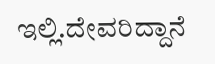ಇಲ್ಲಿ.ದೇವರಿದ್ದಾನೆ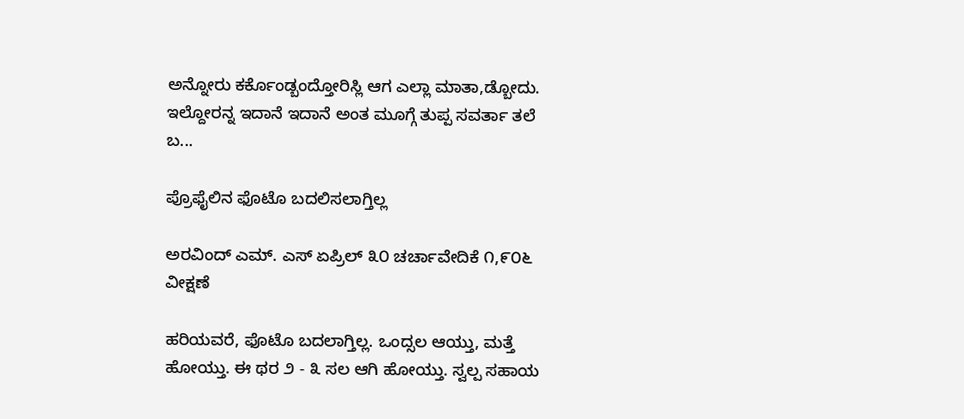ಅನ್ನೋರು ಕರ್ಕೊಂಡ್ಬಂದ್ತೋರಿಸ್ಲಿ ಆಗ ಎಲ್ಲಾ ಮಾತಾ,ಡ್ಬೋದು. ಇಲ್ದೋರನ್ನ ಇದಾನೆ ಇದಾನೆ ಅಂತ ಮೂಗ್ಗೆ ತುಪ್ಪ ಸವರ್ತಾ ತಲೆ ಬ...

ಪ್ರೊಫೈಲಿನ ಫೊಟೊ ಬದಲಿಸಲಾಗ್ತಿಲ್ಲ

ಅರವಿಂದ್ ಎಮ್. ಎಸ್ ಏಪ್ರಿಲ್ ೩೦ ಚರ್ಚಾವೇದಿಕೆ ೧,೯೦೬ ವೀಕ್ಷಣೆ

ಹರಿಯವರೆ, ಫೊಟೊ ಬದಲಾಗ್ತಿಲ್ಲ. ಒಂದ್ಸಲ ಆಯ್ತು, ಮತ್ತೆ ಹೋಯ್ತು. ಈ ಥರ ೨ - ೩ ಸಲ ಆಗಿ ಹೋಯ್ತು. ಸ್ವಲ್ಪ ಸಹಾಯ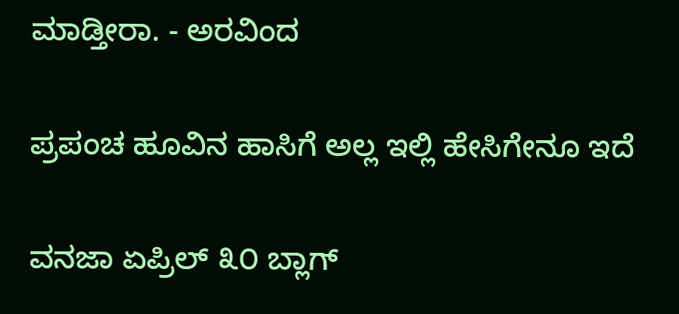ಮಾಡ್ತೀರಾ. - ಅರವಿಂದ

ಪ್ರಪಂಚ ಹೂವಿನ ಹಾಸಿಗೆ ಅಲ್ಲ ಇಲ್ಲಿ ಹೇಸಿಗೇನೂ ಇದೆ

ವನಜಾ ಏಪ್ರಿಲ್ ೩೦ ಬ್ಲಾಗ್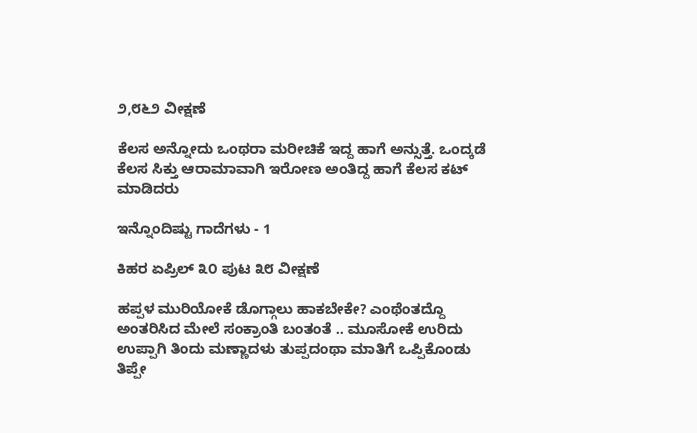೨,೮೬೨ ವೀಕ್ಷಣೆ

ಕೆಲಸ ಅನ್ನೋದು ಒಂಥರಾ ಮರೀಚಿಕೆ ಇದ್ದ ಹಾಗೆ ಅನ್ಸುತ್ತೆ. ಒಂದ್ಕಡೆ ಕೆಲಸ ಸಿಕ್ತು ಆರಾಮಾವಾಗಿ ಇರೋಣ ಅಂತಿದ್ದ ಹಾಗೆ ಕೆಲಸ ಕಟ್ ಮಾಡಿದರು

ಇನ್ನೊಂದಿಷ್ಟು ಗಾದೆಗಳು - 1

ಕಿಹರ ಏಪ್ರಿಲ್ ೩೦ ಪುಟ ೩೮ ವೀಕ್ಷಣೆ

ಹಪ್ಪಳ ಮುರಿಯೋಕೆ ಡೊಗ್ಗಾಲು ಹಾಕಬೇಕೇ? ಎಂಥೆಂತದ್ದೊ ಅಂತರಿಸಿದ ಮೇಲೆ ಸಂಕ್ರಾಂತಿ ಬಂತಂತೆ .. ಮೂಸೋಕೆ ಉರಿದು ಉಪ್ಪಾಗಿ ತಿಂದು ಮಣ್ಣಾದಳು ತುಪ್ಪದಂಥಾ ಮಾತಿಗೆ ಒಪ್ಪಿಕೊಂಡು ತಿಪ್ಪೇ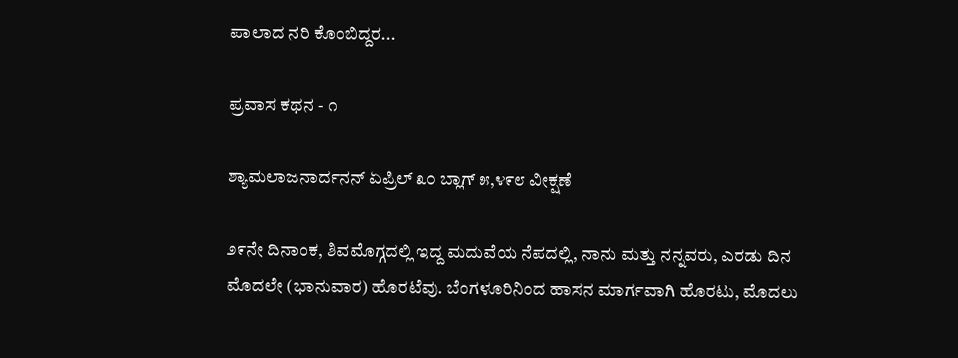ಪಾಲಾದ ನರಿ ಕೊಂಬಿದ್ದರ...

ಪ್ರವಾಸ ಕಥನ - ೧

ಶ್ಯಾಮಲಾಜನಾರ್ದನನ್ ಏಪ್ರಿಲ್ ೩೦ ಬ್ಲಾಗ್ ೫,೪೯೮ ವೀಕ್ಷಣೆ

೨೯ನೇ ದಿನಾಂಕ, ಶಿವಮೊಗ್ಗದಲ್ಲಿ ಇದ್ದ ಮದುವೆಯ ನೆಪದಲ್ಲಿ, ನಾನು ಮತ್ತು ನನ್ನವರು, ಎರಡು ದಿನ ಮೊದಲೇ (ಭಾನುವಾರ) ಹೊರಟೆವು. ಬೆಂಗಳೂರಿನಿಂದ ಹಾಸನ ಮಾರ್ಗವಾಗಿ ಹೊರಟು, ಮೊದಲು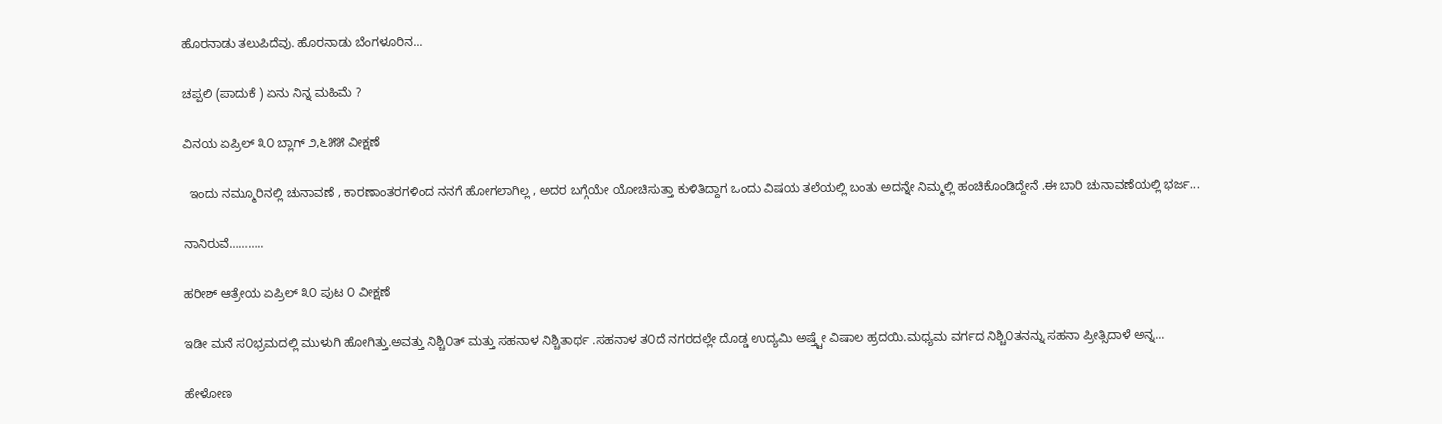ಹೊರನಾಡು ತಲುಪಿದೆವು. ಹೊರನಾಡು ಬೆಂಗಳೂರಿನ...

ಚಪ್ಪಲಿ (ಪಾದುಕೆ ) ಏನು ನಿನ್ನ ಮಹಿಮೆ ?

ವಿನಯ ಏಪ್ರಿಲ್ ೩೦ ಬ್ಲಾಗ್ ೨,೬೫೫ ವೀಕ್ಷಣೆ

  ಇಂದು ನಮ್ಮೂರಿನಲ್ಲಿ ಚುನಾವಣೆ , ಕಾರಣಾಂತರಗಳಿಂದ ನನಗೆ ಹೋಗಲಾಗಿಲ್ಲ , ಅದರ ಬಗ್ಗೆಯೇ ಯೋಚಿಸುತ್ತಾ ಕುಳಿತಿದ್ದಾಗ ಒಂದು ವಿಷಯ ತಲೆಯಲ್ಲಿ ಬಂತು ಅದನ್ನೇ ನಿಮ್ಮಲ್ಲಿ ಹಂಚಿಕೊಂಡಿದ್ದೇನೆ .ಈ ಬಾರಿ ಚುನಾವಣೆಯಲ್ಲಿ ಭರ್ಜ...

ನಾನಿರುವೆ………..

ಹರೀಶ್ ಆತ್ರೇಯ ಏಪ್ರಿಲ್ ೩೦ ಪುಟ ೦ ವೀಕ್ಷಣೆ

ಇಡೀ ಮನೆ ಸ೦ಭ್ರಮದಲ್ಲಿ ಮುಳುಗಿ ಹೋಗಿತ್ತು.ಅವತ್ತು ನಿಶ್ಚಿ೦ತ್ ಮತ್ತು ಸಹನಾಳ ನಿಶ್ಚಿತಾರ್ಥ .ಸಹನಾಳ ತ೦ದೆ ನಗರದಲ್ಲೇ ದೊಡ್ಡ ಉದ್ಯಮಿ ಅಷ್ತ್ಟೇ ವಿಷಾಲ ಹ್ರದಯಿ.ಮಧ್ಯಮ ವರ್ಗದ ನಿಶ್ಚಿ೦ತನನ್ನು ಸಹನಾ ಪ್ರೀತ್ಸಿದಾಳೆ ಅನ್ನ...

ಹೇಳೋಣ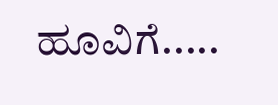ಹೂವಿಗೆ.....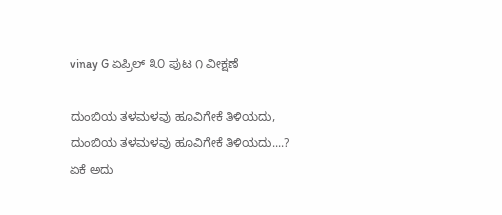vinay G ಏಪ್ರಿಲ್ ೩೦ ಪುಟ ೧ ವೀಕ್ಷಣೆ

ದುಂಬಿಯ ತಳಮಳವು ಹೂವಿಗೇಕೆ ತಿಳಿಯದು, ದುಂಬಿಯ ತಳಮಳವು ಹೂವಿಗೇಕೆ ತಿಳಿಯದು....? ಏಕೆ ಅದು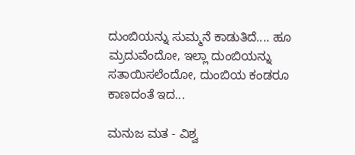ದುಂಬಿಯನ್ನು ಸುಮ್ಮನೆ ಕಾಡುತಿದೆ.... ಹೂ ಮ್ರದುವೆಂದೋ, ಇಲ್ಲಾ ದುಂಬಿಯನ್ನು ಸತಾಯಿಸಲೆಂದೋ, ದುಂಬಿಯ ಕಂಡರೂ ಕಾಣದಂತೆ ಇದ...

ಮನುಜ ಮತ - ವಿಶ್ವ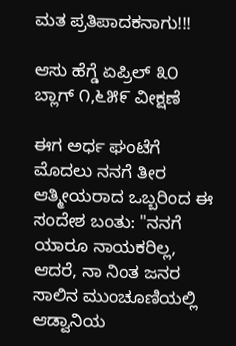ಮತ ಪ್ರತಿಪಾದಕನಾಗು!!!

ಆಸು ಹೆಗ್ಡೆ ಏಪ್ರಿಲ್ ೩೦ ಬ್ಲಾಗ್ ೧,೬೫೯ ವೀಕ್ಷಣೆ

ಈಗ ಅರ್ಧ ಘಂಟೆಗೆ ಮೊದಲು ನನಗೆ ತೀರ ಆತ್ಮೀಯರಾದ ಒಬ್ಬರಿಂದ ಈ ಸಂದೇಶ ಬಂತು: "ನನಗೆ ಯಾರೂ ನಾಯಕರಿಲ್ಲ, ಆದರೆ, ನಾ ನಿಂತ ಜನರ ಸಾಲಿನ ಮುಂಚೂಣಿಯಲ್ಲಿ ಆಡ್ವಾನಿಯ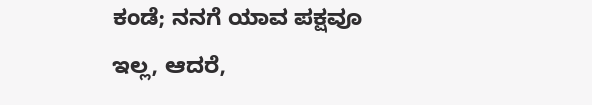ಕಂಡೆ; ನನಗೆ ಯಾವ ಪಕ್ಷವೂ ಇಲ್ಲ, ಆದರೆ,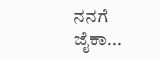ನನಗೆ ಜೈಕಾ...